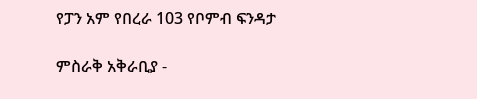የፓን አም የበረራ 103 የቦምብ ፍንዳታ

ምስራቅ አቅራቢያ -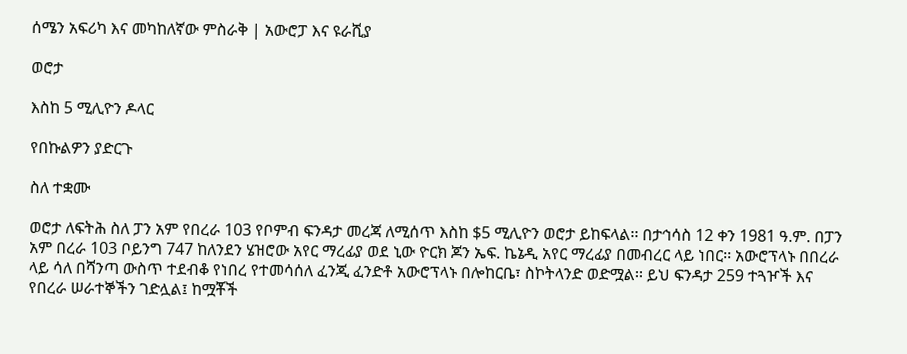ሰሜን አፍሪካ እና መካከለኛው ምስራቅ | አውሮፓ እና ዩራሺያ

ወሮታ

እስከ 5 ሚሊዮን ዶላር

የበኩልዎን ያድርጉ

ስለ ተቋሙ

ወሮታ ለፍትሕ ስለ ፓን አም የበረራ 103 የቦምብ ፍንዳታ መረጃ ለሚሰጥ እስከ $5 ሚሊዮን ወሮታ ይከፍላል፡፡ በታኅሳስ 12 ቀን 1981 ዓ.ም. በፓን አም በረራ 103 ቦይንግ 747 ከለንደን ሄዝሮው አየር ማረፊያ ወደ ኒው ዮርክ ጆን ኤፍ. ኬኔዲ አየር ማረፊያ በመብረር ላይ ነበር፡፡ አውሮፕላኑ በበረራ ላይ ሳለ በሻንጣ ውስጥ ተደብቆ የነበረ የተመሳሰለ ፈንጂ ፈንድቶ አውሮፕላኑ በሎከርቤ፣ ስኮትላንድ ወድሟል፡፡ ይህ ፍንዳታ 259 ተጓዦች እና የበረራ ሠራተኞችን ገድሏል፤ ከሟቾች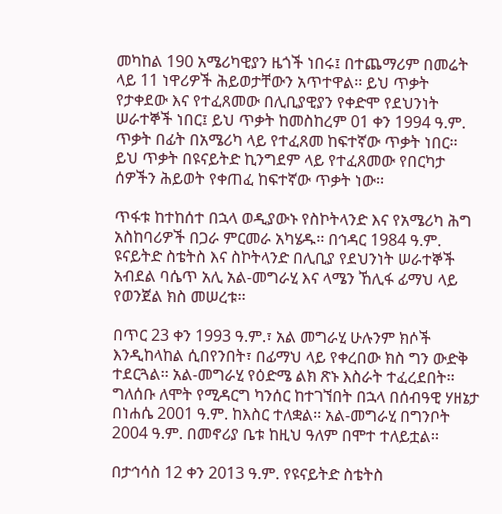መካከል 190 አሜሪካዊያን ዜጎች ነበሩ፤ በተጨማሪም በመሬት ላይ 11 ነዋሪዎች ሕይወታቸውን አጥተዋል፡፡ ይህ ጥቃት የታቀደው እና የተፈጸመው በሊቢያዊያን የቀድሞ የደህንነት ሠራተኞች ነበር፤ ይህ ጥቃት ከመስከረም 01 ቀን 1994 ዓ.ም. ጥቃት በፊት በአሜሪካ ላይ የተፈጸመ ከፍተኛው ጥቃት ነበር፡፡ ይህ ጥቃት በዩናይትድ ኪንግደም ላይ የተፈጸመው የበርካታ ሰዎችን ሕይወት የቀጠፈ ከፍተኛው ጥቃት ነው፡፡

ጥፋቱ ከተከሰተ በኋላ ወዲያውኑ የስኮትላንድ እና የአሜሪካ ሕግ አስከባሪዎች በጋራ ምርመራ አካሄዱ፡፡ በኅዳር 1984 ዓ.ም. ዩናይትድ ስቴትስ እና ስኮትላንድ በሊቢያ የደህንነት ሠራተኞች አብደል ባሴጥ አሊ አል-መግራሂ እና ላሜን ኸሊፋ ፊማህ ላይ የወንጀል ክስ መሠረቱ፡፡

በጥር 23 ቀን 1993 ዓ.ም.፣ አል መግራሂ ሁሉንም ክሶች እንዲከላከል ሲበየንበት፣ በፊማህ ላይ የቀረበው ክስ ግን ውድቅ ተደርጓል፡፡ አል-መግራሂ የዕድሜ ልክ ጽኑ እስራት ተፈረደበት፡፡ ግለሰቡ ለሞት የሚዳርግ ካንሰር ከተገኘበት በኋላ በሰብዓዊ ሃዘኔታ በነሐሴ 2001 ዓ.ም. ከእስር ተለቋል፡፡ አል-መግራሂ በግንቦት 2004 ዓ.ም. በመኖሪያ ቤቱ ከዚህ ዓለም በሞተ ተለይቷል፡፡

በታኅሳስ 12 ቀን 2013 ዓ.ም. የዩናይትድ ስቴትስ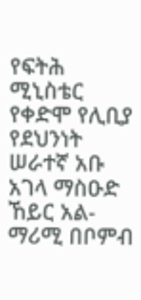የፍትሕ ሚኒስቴር የቀድሞ የሊቢያ የደህንነት ሠራተኛ አቡ አገላ ማስዑድ ኸይር አል-ማሪሚ በቦምብ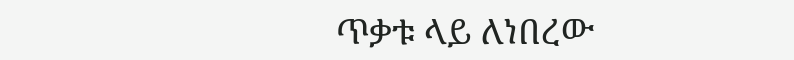ጥቃቱ ላይ ለነበረው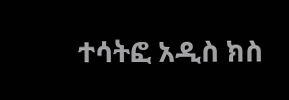ተሳትፎ አዲስ ክስ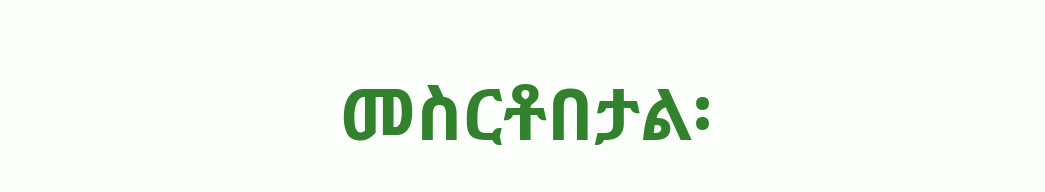መስርቶበታል፡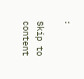፡

Skip to content